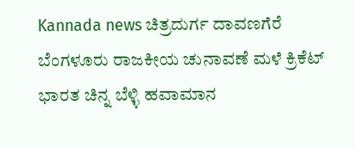Kannada news ಚಿತ್ರದುರ್ಗ ದಾವಣಗೆರೆ ಬೆಂಗಳೂರು ರಾಜಕೀಯ ಚುನಾವಣೆ ಮಳೆ ಕ್ರಿಕೆಟ್ ಭಾರತ ಚಿನ್ನ ಬೆಳ್ಳಿ ಹವಾಮಾನ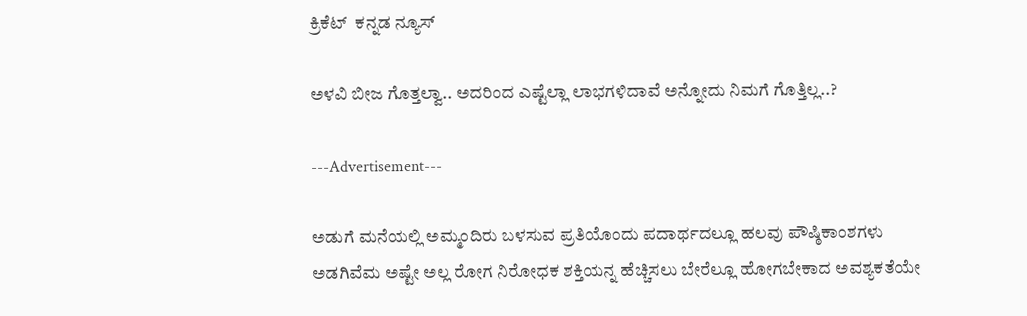ಕ್ರಿಕೆಟ್  ಕನ್ನಡ ನ್ಯೂಸ್

ಅಳವಿ ಬೀಜ ಗೊತ್ತಲ್ವಾ.. ಅದರಿಂದ ಎಷ್ಟೆಲ್ಲಾ ಲಾಭಗಳಿದಾವೆ ಅನ್ನೋದು ನಿಮಗೆ ಗೊತ್ತಿಲ್ಲ..?

---Advertisement---

ಅಡುಗೆ ಮನೆಯಲ್ಲಿ ಅಮ್ಮಂದಿರು ಬಳಸುವ ಪ್ರತಿಯೊಂದು ಪದಾರ್ಥದಲ್ಲೂ ಹಲವು ಪೌಷ್ಠಿಕಾಂಶಗಳು ಅಡಗಿವೆಮ ಅಷ್ಟೇ ಅಲ್ಲ ರೋಗ ನಿರೋಧಕ ಶಕ್ತಿಯನ್ನ ಹೆಚ್ಚಿಸಲು ಬೇರೆಲ್ಲೂ ಹೋಗಬೇಕಾದ ಅವಶ್ಯಕತೆಯೇ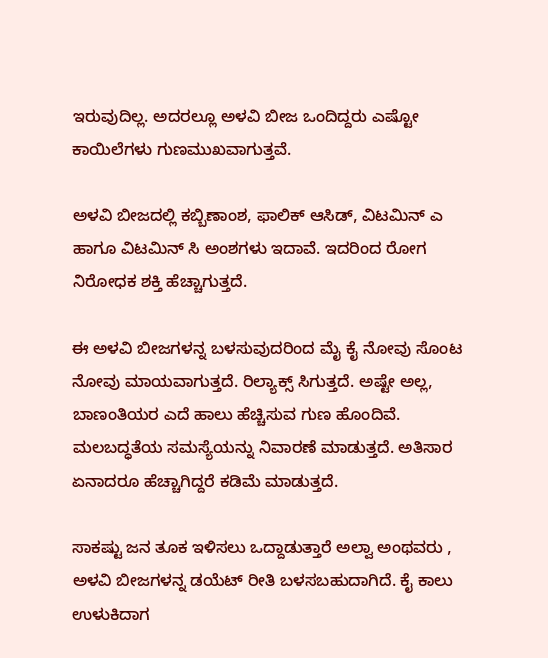ಇರುವುದಿಲ್ಲ. ಅದರಲ್ಲೂ ಅಳವಿ ಬೀಜ ಒಂದಿದ್ದರು ಎಷ್ಟೋ ಕಾಯಿಲೆಗಳು ಗುಣಮುಖವಾಗುತ್ತವೆ.

ಅಳವಿ ಬೀಜದಲ್ಲಿ ಕಬ್ಬಿಣಾಂಶ, ಫಾಲಿಕ್ ಆಸಿಡ್, ವಿಟಮಿನ್ ಎ ಹಾಗೂ ವಿಟಮಿನ್ ಸಿ ಅಂಶಗಳು ಇದಾವೆ. ಇದರಿಂದ ರೋಗ ನಿರೋಧಕ ಶಕ್ತಿ ಹೆಚ್ಚಾಗುತ್ತದೆ.

ಈ ಅಳವಿ ಬೀಜಗಳನ್ನ ಬಳಸುವುದರಿಂದ ಮೈ ಕೈ ನೋವು ಸೊಂಟ ನೋವು ಮಾಯವಾಗುತ್ತದೆ. ರಿಲ್ಯಾಕ್ಸ್ ಸಿಗುತ್ತದೆ. ಅಷ್ಟೇ ಅಲ್ಲ, ಬಾಣಂತಿಯರ ಎದೆ ಹಾಲು ಹೆಚ್ಚಿಸುವ ಗುಣ ಹೊಂದಿವೆ. ಮಲಬದ್ಧತೆಯ ಸಮಸ್ಯೆಯನ್ನು ನಿವಾರಣೆ ಮಾಡುತ್ತದೆ. ಅತಿಸಾರ ಏನಾದರೂ ಹೆಚ್ಚಾಗಿದ್ದರೆ ಕಡಿಮೆ ಮಾಡುತ್ತದೆ.

ಸಾಕಷ್ಟು ಜನ ತೂಕ ಇಳಿಸಲು ಒದ್ದಾಡುತ್ತಾರೆ ಅಲ್ವಾ ಅಂಥವರು , ಅಳವಿ ಬೀಜಗಳನ್ನ ಡಯೆಟ್ ರೀತಿ ಬಳಸಬಹುದಾಗಿದೆ. ಕೈ ಕಾಲು ಉಳುಕಿದಾಗ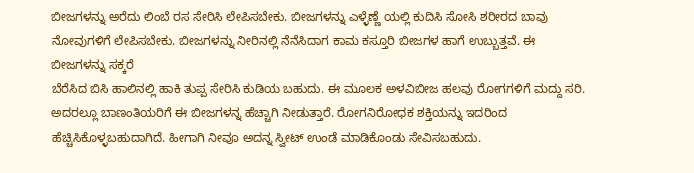ಬೀಜಗಳನ್ನು ಅರೆದು ಲಿಂಬೆ ರಸ ಸೇರಿಸಿ ಲೇಪಿಸಬೇಕು. ಬೀಜಗಳನ್ನು ಎಳ್ಳೆಣ್ಣೆ ಯಲ್ಲಿ ಕುದಿಸಿ ಸೋಸಿ ಶರೀರದ ಬಾವು ನೋವುಗಳಿಗೆ ಲೇಪಿಸಬೇಕು. ಬೀಜಗಳನ್ನು ನೀರಿನಲ್ಲಿ ನೆನೆಸಿದಾಗ ಕಾಮ ಕಸ್ತೂರಿ ಬೀಜಗಳ ಹಾಗೆ ಉಬ್ಬುತ್ತವೆ. ಈ ಬೀಜಗಳನ್ನು ಸಕ್ಕರೆ
ಬೆರೆಸಿದ ಬಿಸಿ ಹಾಲಿನಲ್ಲಿ ಹಾಕಿ ತುಪ್ಪ ಸೇರಿಸಿ ಕುಡಿಯ ಬಹುದು. ಈ ಮೂಲಕ ಅಳವಿ‌ಬೀಜ ಹಲವು ರೋಗಗಳಿಗೆ ಮದ್ದು ಸರಿ. ಅದರಲ್ಲೂ ಬಾಣಂತಿಯರಿಗೆ ಈ ಬೀಜಗಳನ್ನ ಹೆಚ್ಚಾಗಿ ನೀಡುತ್ತಾರೆ. ರೋಗನಿರೋಧಕ ಶಕ್ತಿಯನ್ನು ಇದರಿಂದ ಹೆಚ್ಚಿಸಿಕೊಳ್ಳಬಹುದಾಗಿದೆ. ಹೀಗಾಗಿ ನೀವೂ ಅದನ್ನ ಸ್ವೀಟ್ ಉಂಡೆ ಮಾಡಿಕೊಂಡು ಸೇವಿಸಬಹುದು.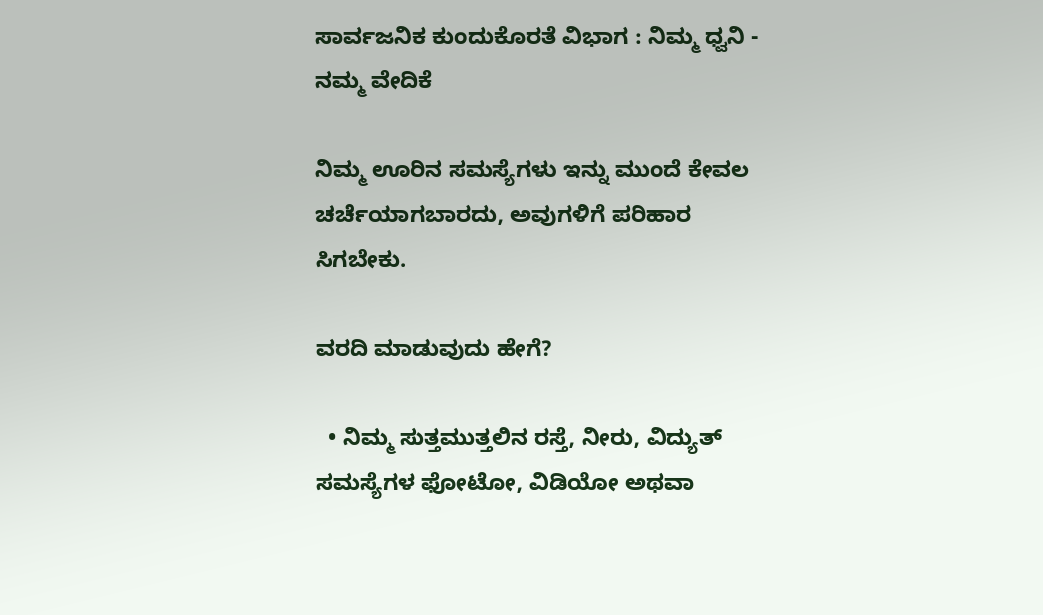ಸಾರ್ವಜನಿಕ ಕುಂದುಕೊರತೆ ವಿಭಾಗ : ನಿಮ್ಮ ಧ್ವನಿ - ನಮ್ಮ ವೇದಿಕೆ

ನಿಮ್ಮ ಊರಿನ ಸಮಸ್ಯೆಗಳು ಇನ್ನು ಮುಂದೆ ಕೇವಲ ಚರ್ಚೆಯಾಗಬಾರದು, ಅವುಗಳಿಗೆ ಪರಿಹಾರ ಸಿಗಬೇಕು.

ವರದಿ ಮಾಡುವುದು ಹೇಗೆ?

  • ನಿಮ್ಮ ಸುತ್ತಮುತ್ತಲಿನ ರಸ್ತೆ, ನೀರು, ವಿದ್ಯುತ್ ಸಮಸ್ಯೆಗಳ ಫೋಟೋ, ವಿಡಿಯೋ ಅಥವಾ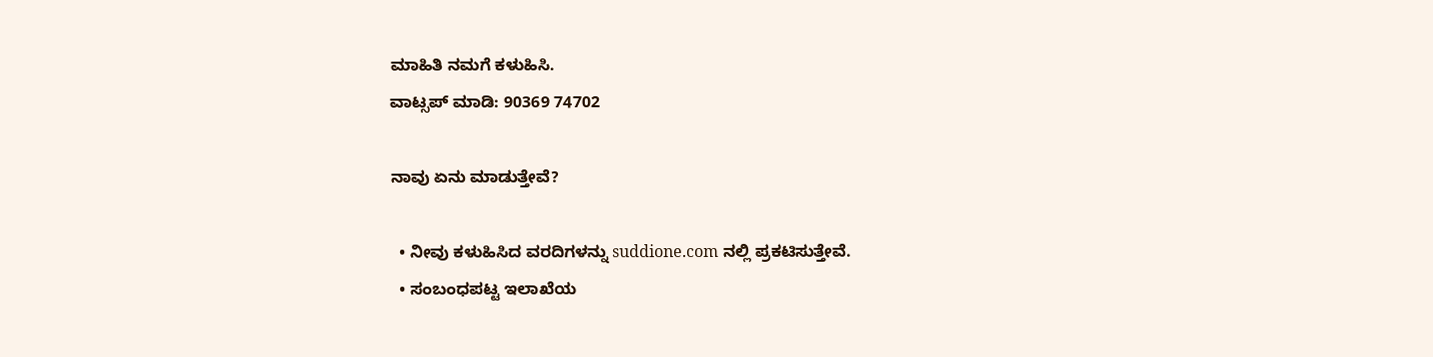ಮಾಹಿತಿ ನಮಗೆ ಕಳುಹಿಸಿ.
ವಾಟ್ಸಪ್ ಮಾಡಿ: 90369 74702

ನಾವು ಏನು ಮಾಡುತ್ತೇವೆ?

  • ನೀವು ಕಳುಹಿಸಿದ ವರದಿಗಳನ್ನು suddione.com ನಲ್ಲಿ ಪ್ರಕಟಿಸುತ್ತೇವೆ.
  • ಸಂಬಂಧಪಟ್ಟ ಇಲಾಖೆಯ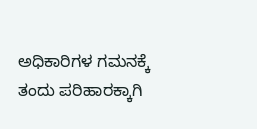ಅಧಿಕಾರಿಗಳ ಗಮನಕ್ಕೆ ತಂದು ಪರಿಹಾರಕ್ಕಾಗಿ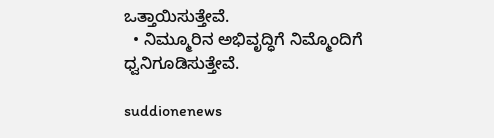ಒತ್ತಾಯಿಸುತ್ತೇವೆ.
  • ನಿಮ್ಮೂರಿನ ಅಭಿವೃದ್ಧಿಗೆ ನಿಮ್ಮೊಂದಿಗೆ ಧ್ವನಿಗೂಡಿಸುತ್ತೇವೆ.

suddionenews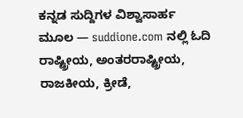ಕನ್ನಡ ಸುದ್ದಿಗಳ ವಿಶ್ವಾಸಾರ್ಹ ಮೂಲ — suddione.com ನಲ್ಲಿ ಓದಿ ರಾಷ್ಟ್ರೀಯ, ಅಂತರರಾಷ್ಟ್ರೀಯ, ರಾಜಕೀಯ, ಕ್ರೀಡೆ,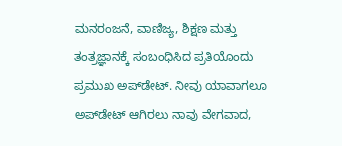ಮನರಂಜನೆ, ವಾಣಿಜ್ಯ, ಶಿಕ್ಷಣ ಮತ್ತು ತಂತ್ರಜ್ಞಾನಕ್ಕೆ ಸಂಬಂಧಿಸಿದ ಪ್ರತಿಯೊಂದು ಪ್ರಮುಖ ಅಪ್‌ಡೇಟ್. ನೀವು ಯಾವಾಗಲೂ ಅಪ್‌ಡೇಟ್ ಆಗಿರಲು ನಾವು ವೇಗವಾದ,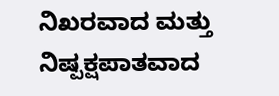ನಿಖರವಾದ ಮತ್ತು ನಿಷ್ಪಕ್ಷಪಾತವಾದ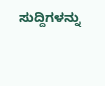ಸುದ್ದಿಗಳನ್ನು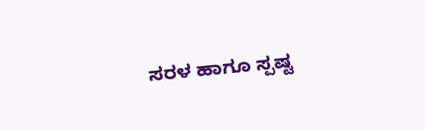ಸರಳ ಹಾಗೂ ಸ್ಪಷ್ಟ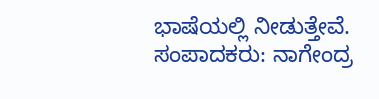ಭಾಷೆಯಲ್ಲಿ ನೀಡುತ್ತೇವೆ. ಸಂಪಾದಕರು: ನಾಗೇಂದ್ರ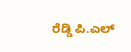ರೆಡ್ಡಿ ಪಿ.ಎಲ್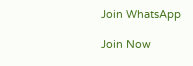Join WhatsApp

Join Now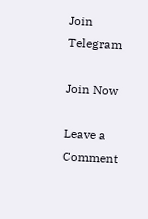Join Telegram

Join Now

Leave a Comment